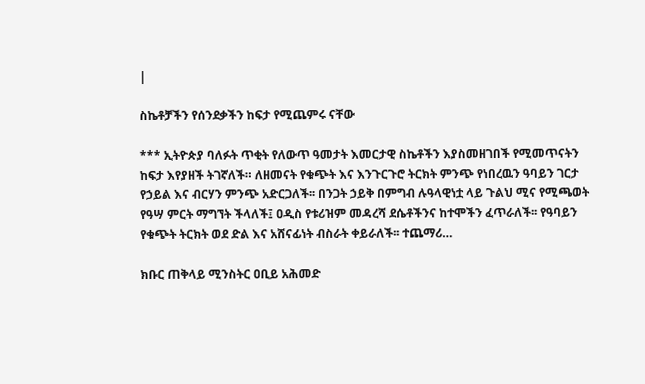|

ስኬቶቻችን የሰንደቃችን ከፍታ የሚጨምሩ ናቸው

*** ኢትዮጵያ ባለፉት ጥቂት የለውጥ ዓመታት እመርታዊ ስኬቶችን እያስመዘገበች የሚመጥናትን ከፍታ እየያዘች ትገኛለች። ለዘመናት የቁጭት እና እንጉርጉሮ ትርክት ምንጭ የነበረዉን ዓባይን ገርታ የኃይል እና ብርሃን ምንጭ አድርጋለች፡፡ በንጋት ኃይቅ በምግብ ሉዓላዊነቷ ላይ ጉልህ ሚና የሚጫወት የዓሣ ምርት ማግኘት ችላለች፤ ዐዲስ የቱሪዝም መዳረሻ ደሴቶችንና ከተሞችን ፈጥራለች፡፡ የዓባይን የቁጭት ትርክት ወደ ድል እና አሸናፊነት ብስራት ቀይራለች፡፡ ተጨማሪ…

ክቡር ጠቅላይ ሚንስትር ዐቢይ አሕመድ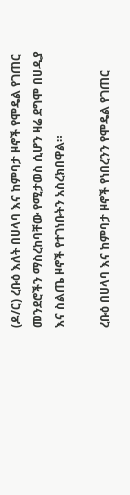(ዶ/ር) ረቡዕ እለት በሀላባ እና ከምባታ ዞኖች የሞዴል የገጠር መንደሮችን ማስረከባቸው የሚታወስ ሲሆን ዛሬ ደግሞ በሀዲያ እና ስልጤ ዞኖች የተገነቡትን አስረክበዋል።

ረቡዕ በሀላባ እና ከምባታ ዞኖች የነበረንን የሞዴል የገጠር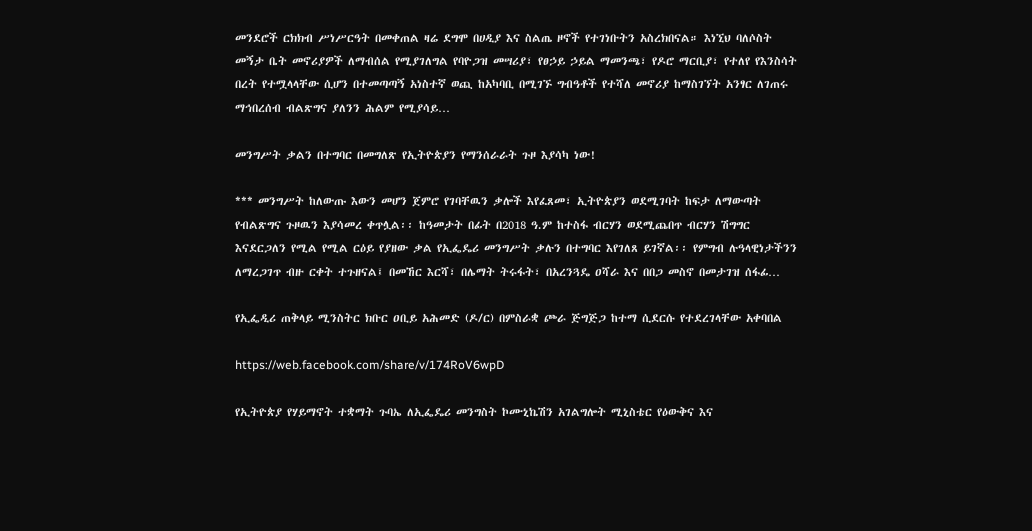መንደሮች ርክክብ ሥነሥርዓት በመቀጠል ዛሬ ደግሞ በሀዲያ እና ስልጤ ዞኖች የተገነቡትን አስረክበናል። እነኚህ ባለሶስት መኝታ ቤት መኖሪያዎች ለማብሰል የሚያገለግል የባዮጋዝ መሣሪያ፣ የፀኃይ ኃይል ማመንጫ፣ የዶሮ ማርቢያ፣ የተለየ የእንስሳት በረት የተሟላላቸው ሲሆን በተመጣጣኝ አነስተኛ ወጪ ከአካባቢ በሚገኙ ግብዓቶች የተሻለ መኖሪያ ከማስገኘት አንፃር ለገጠሩ ማኅበረሰብ ብልጽግና ያለንን ሕልም የሚያሳይ…

መንግሥት ቃልን በተግባር በመግለጽ የኢትዮጵያን የማንሰራራት ጉዞ እያሳካ ነው!

*** መንግሥት ከለውጡ እውን መሆን ጀምሮ የገባቸዉን ቃሎች እየፈጸመ፣ ኢትዮጵያን ወደሚገባት ከፍታ ለማውጣት የብልጽግና ጉዞዉን እያሳመረ ቀጥሏል፡፡ ከዓመታት በፊት በ2018 ዓ.ም ከተስፋ ብርሃን ወደሚጨበጥ ብርሃን ሽግግር እናደርጋለን የሚል የሚል ርዕይ የያዘው ቃል የኢፌዴሪ መንግሥት ቃሉን በተግባር እየገለጸ ይገኛል፡፡ የምግብ ሉዓላዊነታችንን ለማረጋገጥ ብዙ ርቀት ተጉዘናል፤ በመኸር እርሻ፣ በሌማት ትሩፋት፣ በአረንጓዴ ዐሻራ እና በበጋ መስኖ በመታገዝ ሰፋፊ…

የኢፌዲሪ ጠቅላይ ሚንስትር ክቡር ዐቢይ አሕመድ (ዶ/ር) በምስራቋ ጮራ ጅግጅጋ ከተማ ሲደርሱ የተደረገላቸው አቀባበል

https://web.facebook.com/share/v/174RoV6wpD

የኢትዮጵያ የሃይማኖት ተቋማት ጉባኤ ለኢፌዴሪ መንግስት ኮሙኒኬሽን አገልግሎት ሚኒስቴር የዕውቅና እና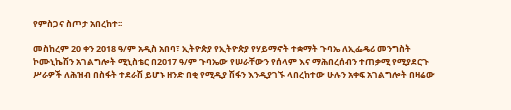የምስጋና ስጦታ አበረከተ፡፡

መስከረም 20 ቀን 2018 ዓ/ም አዲስ አበባ፣ ኢትዮጵያ የኢትዮጵያ የሃይማኖት ተቋማት ጉባኤ ለኢፌዴሪ መንግስት ኮሙኒኬሽን አገልግሎት ሚኒስቴር በ2017 ዓ/ም ጉባኤው የሠራቸውን የሰላም እና ማሕበረሰብን ተጠቃሚ የሚያደርጉ ሥራዎች ለሕዝብ በስፋት ተደራሽ ይሆኑ ዘንድ በቂ የሚዲያ ሽፋን እንዲያገኙ ላበረከተው ሁሉን አቀፍ አገልግሎት በዛሬው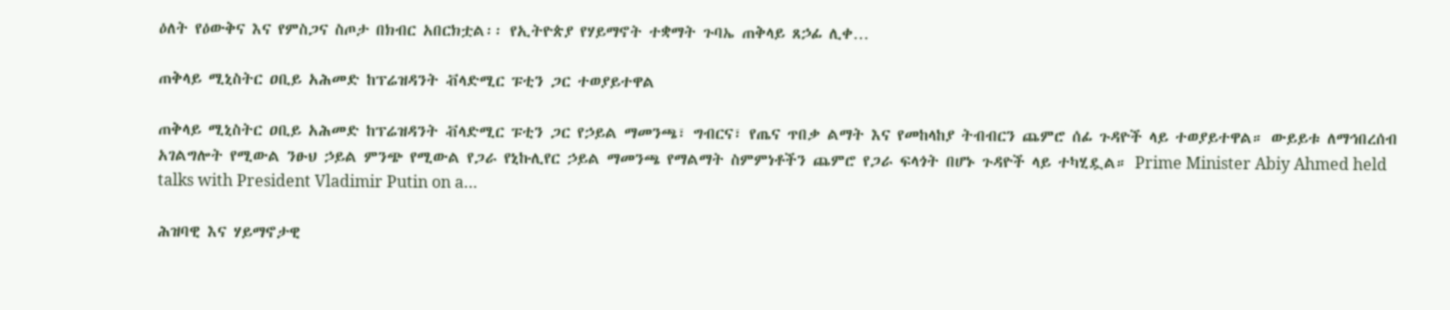ዕለት የዕውቅና እና የምስጋና ስጦታ በክብር አበርክቷል፡፡ የኢትዮጵያ የሃይማኖት ተቋማት ጉባኤ ጠቅላይ ጸኃፊ ሊቀ…

ጠቅላይ ሚኒስትር ዐቢይ አሕመድ ከፕሬዝዳንት ቭላድሚር ፑቲን ጋር ተወያይተዋል

ጠቅላይ ሚኒስትር ዐቢይ አሕመድ ከፕሬዝዳንት ቭላድሚር ፑቲን ጋር የኃይል ማመንጫ፣ ግብርና፣ የጤና ጥበቃ ልማት እና የመከላከያ ትብብርን ጨምሮ ሰፊ ጉዳዮች ላይ ተወያይተዋል። ውይይቱ ለማኅበረሰብ አገልግሎት የሚውል ንፁህ ኃይል ምንጭ የሚውል የጋራ የኒኩሊየር ኃይል ማመንጫ የማልማት ስምምነቶችን ጨምሮ የጋራ ፍላጎት በሆኑ ጉዳዮች ላይ ተካሂዷል። Prime Minister Abiy Ahmed held talks with President Vladimir Putin on a…

ሕዝባዊ እና ሃይማኖታዊ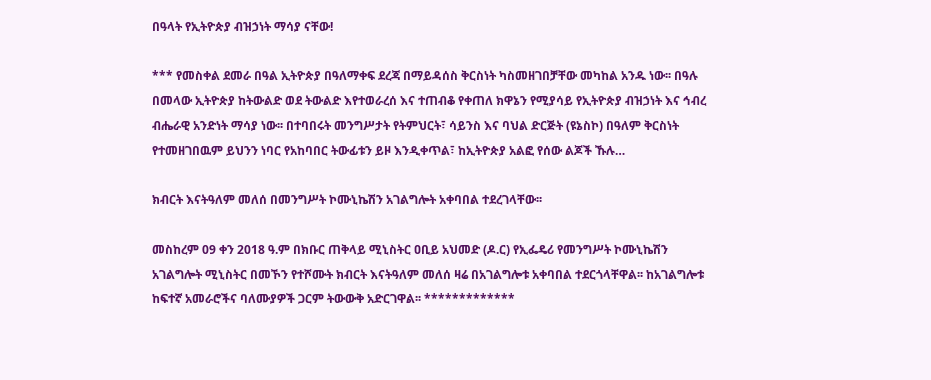በዓላት የኢትዮጵያ ብዝኃነት ማሳያ ናቸው!

*** የመስቀል ደመራ በዓል ኢትዮጵያ በዓለማቀፍ ደረጃ በማይዳሰስ ቅርስነት ካስመዘገበቻቸው መካከል አንዱ ነው፡፡ በዓሉ በመላው ኢትዮጵያ ከትውልድ ወደ ትውልድ እየተወራረሰ እና ተጠብቆ የቀጠለ ክዋኔን የሚያሳይ የኢትዮጵያ ብዝኃነት እና ኅብረ ብሔራዊ አንድነት ማሳያ ነው፡፡ በተባበሩት መንግሥታት የትምህርት፣ ሳይንስ እና ባህል ድርጅት (ዩኔስኮ) በዓለም ቅርስነት የተመዘገበዉም ይህንን ነባር የአከባበር ትውፊቱን ይዞ እንዲቀጥል፣ ከኢትዮጵያ አልፎ የሰው ልጆች ኹሉ…

ክብርት እናትዓለም መለሰ በመንግሥት ኮሙኒኬሽን አገልግሎት አቀባበል ተደረገላቸው፡፡

መስከረም 09 ቀን 2018 ዓ.ም በክቡር ጠቅላይ ሚኒስትር ዐቢይ አህመድ (ዶ.ር) የኢፌዴሪ የመንግሥት ኮሙኒኬሽን አገልግሎት ሚኒስትር በመኾን የተሾሙት ክብርት እናትዓለም መለሰ ዛሬ በአገልግሎቱ አቀባበል ተደርጎላቸዋል፡፡ ከአገልግሎቱ ከፍተኛ አመራሮችና ባለሙያዎች ጋርም ትውውቅ አድርገዋል፡፡ *************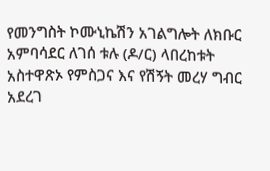የመንግስት ኮሙኒኬሽን አገልግሎት ለክቡር አምባሳደር ለገሰ ቱሉ (ዶ/ር) ላበረከቱት አስተዋጽኦ የምስጋና እና የሽኝት መረሃ ግብር አደረገ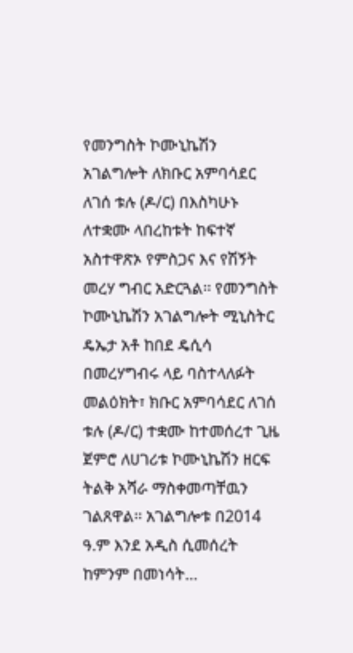የመንግስት ኮሙኒኬሽን አገልግሎት ለክቡር አምባሳደር ለገሰ ቱሉ (ዶ/ር) በእስካሁኑ ለተቋሙ ላበረከቱት ከፍተኛ አስተዋጽኦ የምስጋና እና የሽኝት መረሃ ግብር አድርጓል፡፡ የመንግስት ኮሙኒኬሽን አገልግሎት ሚኒስትር ዴኤታ አቶ ከበደ ዴሲሳ በመረሃግብሩ ላይ ባስተላለፉት መልዕክት፣ ክቡር አምባሳደር ለገሰ ቱሉ (ዶ/ር) ተቋሙ ከተመሰረተ ጊዜ ጀምሮ ለሀገሪቱ ኮሙኒኬሽን ዘርፍ ትልቅ አሻራ ማስቀመጣቸዉን ገልጸዋል፡፡ አገልግሎቱ በ2014 ዓ.ም እንደ አዲስ ሲመሰረት ከምንም በመነሳት…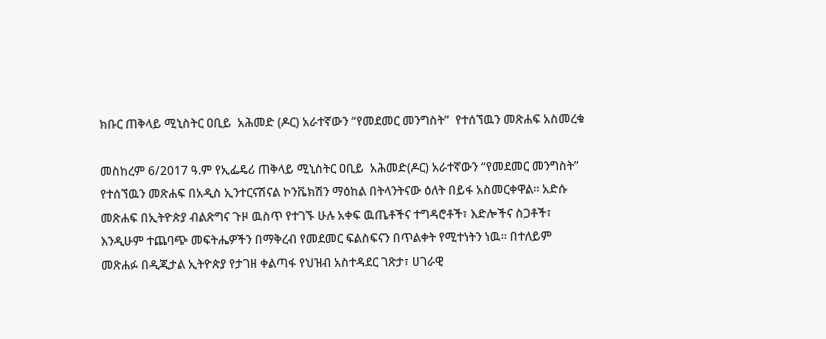ክቡር ጠቅላይ ሚኒስትር ዐቢይ  አሕመድ (ዶር) አራተኛውን “የመደመር መንግስት”  የተሰኘዉን መጽሐፍ አስመረቁ

መስከረም 6/2017 ዓ.ም የኢፌዴሪ ጠቅላይ ሚኒስትር ዐቢይ  አሕመድ(ዶር) አራተኛውን “የመደመር መንግስት”  የተሰኘዉን መጽሐፍ በአዲስ ኢንተርናሽናል ኮንቬክሽን ማዕከል በትላንትናው ዕለት በይፋ አስመርቀዋል፡፡ አድሱ መጽሐፍ በኢትዮጵያ ብልጽግና ጉዞ ዉስጥ የተገኙ ሁሉ አቀፍ ዉጤቶችና ተግዳሮቶች፣ እድሎችና ስጋቶች፣ እንዲሁም ተጨባጭ መፍትሔዎችን በማቅረብ የመደመር ፍልስፍናን በጥልቀት የሚተነትን ነዉ፡፡ በተለይም መጽሐፉ በዲጂታል ኢትዮጵያ የታገዘ ቀልጣፋ የህዝብ አስተዳደር ገጽታ፣ ሀገራዊ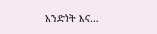አንድነት እና…